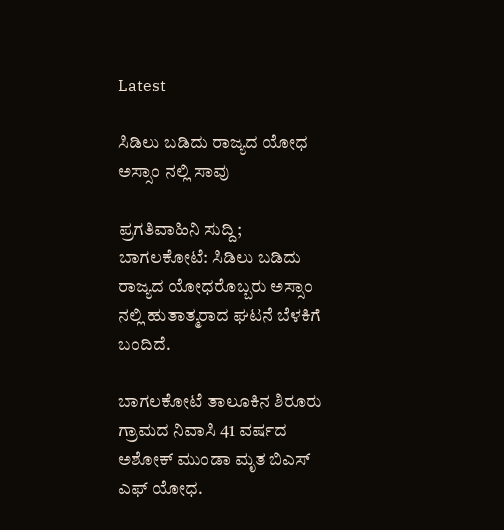Latest

ಸಿಡಿಲು ಬಡಿದು ರಾಜ್ಯದ ಯೋಧ ಅಸ್ಸಾಂ ನಲ್ಲಿ ಸಾವು

ಪ್ರಗತಿವಾಹಿನಿ ಸುದ್ದಿ; ಬಾಗಲಕೋಟೆ: ಸಿಡಿಲು ಬಡಿದು ರಾಜ್ಯದ ಯೋಧರೊಬ್ಬರು ಅಸ್ಸಾಂ ನಲ್ಲಿ ಹುತಾತ್ಮರಾದ ಘಟನೆ ಬೆಳಕಿಗೆ ಬಂದಿದೆ.

ಬಾಗಲಕೋಟೆ ತಾಲೂಕಿನ ಶಿರೂರು ಗ್ರಾಮದ ನಿವಾಸಿ 41 ವರ್ಷದ ಅಶೋಕ್ ಮುಂಡಾ ಮೃತ ಬಿಎಸ್ ಎಫ್ ಯೋಧ.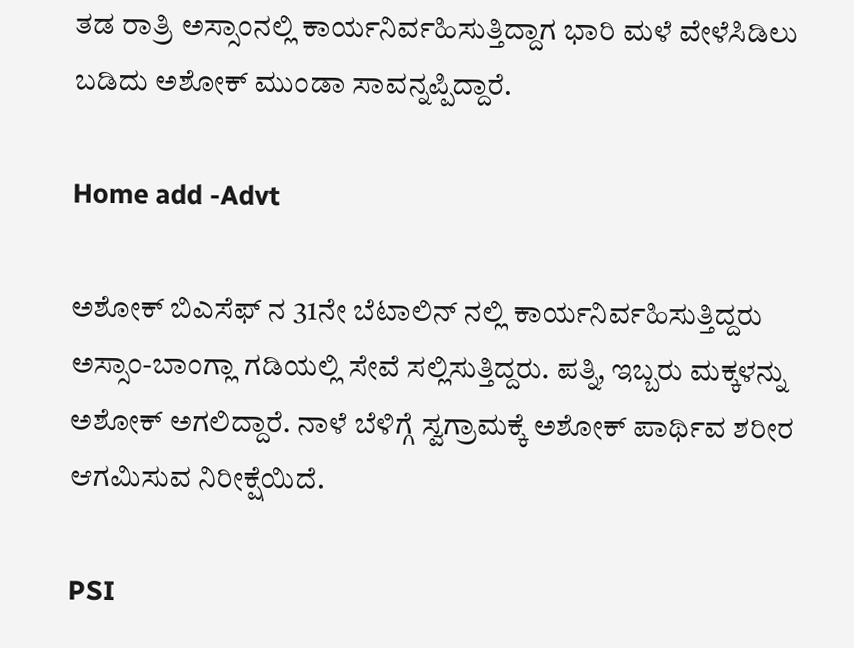ತಡ ರಾತ್ರಿ ಅಸ್ಸಾಂನಲ್ಲಿ ಕಾರ್ಯನಿರ್ವಹಿಸುತ್ತಿದ್ದಾಗ ಭಾರಿ ಮಳೆ ವೇಳೆಸಿಡಿಲು ಬಡಿದು ಅಶೋಕ್ ಮುಂಡಾ ಸಾವನ್ನಪ್ಪಿದ್ದಾರೆ.

Home add -Advt

ಅಶೋಕ್ ಬಿಎಸೆಫ್ ನ 31ನೇ ಬೆಟಾಲಿನ್ ನಲ್ಲಿ ಕಾರ್ಯನಿರ್ವಹಿಸುತ್ತಿದ್ದರು ಅಸ್ಸಾಂ-ಬಾಂಗ್ಲಾ ಗಡಿಯಲ್ಲಿ ಸೇವೆ ಸಲ್ಲಿಸುತ್ತಿದ್ದರು. ಪತ್ನಿ, ಇಬ್ಬರು ಮಕ್ಕಳನ್ನು ಅಶೋಕ್ ಅಗಲಿದ್ದಾರೆ. ನಾಳೆ ಬೆಳಿಗ್ಗೆ ಸ್ವಗ್ರಾಮಕ್ಕೆ ಅಶೋಕ್ ಪಾರ್ಥಿವ ಶರೀರ ಆಗಮಿಸುವ ನಿರೀಕ್ಷೆಯಿದೆ.

PSI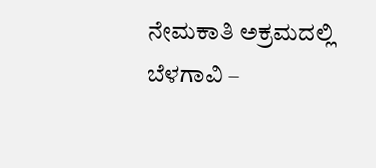ನೇಮಕಾತಿ ಅಕ್ರಮದಲ್ಲಿ ಬೆಳಗಾವಿ –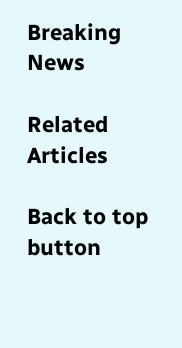Breaking News

Related Articles

Back to top button